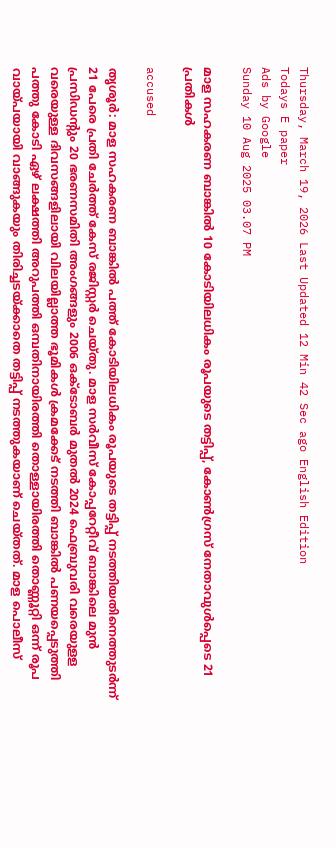Thursday, March 19, 2026 Last Updated 12 Min 42 Sec ago English Edition
Todays E paper
Ads by Google
Sunday 10 Aug 2025 03.07 PM

മാള സഹകരണ ബാങ്കില്‍ 10 കോടിയിലധികം രൂപയുടെ തട്ടിപ്പ്, കോണ്‍ഗ്രസ് നേതാവുള്‍പ്പെടെ 21 പ്രതികള്‍

accused

തൃശൂര്‍: മാള സഹകരണ ബാങ്കില്‍ പത്ത് കോടിയിലധികം രൂപയുടെ തട്ടിപ്പ് നടത്തിയതിനെത്തുടര്‍ന്ന് 21 പേരെ പ്രതി ചേര്‍ത്ത് കേസ് രജിസ്റ്റര്‍ ചെയ്തു. മാള സര്‍വീസ് കോപ്പറേറ്റീവ് ബാങ്കിലെ മുന്‍ പ്രസിഡന്റും 20 ഭരണസമിതി അംഗങ്ങളും 2006 ഒക്ടോബര്‍ മുതല്‍ 2024 ഫെബ്രുവരി വരെയുളള വരെയുള്ള ദിവസങ്ങളിലായി വിലയില്ലാത്ത ഭൂമികള്‍ ക്രമക്കേട് നടത്തി ബാങ്കില്‍ പണയപ്പെടുത്തി പത്തു കോടി ഏഴ് ലക്ഷത്തി അറുപത്തി ഒമ്പതിനായിരത്തി തൊള്ളായിരത്തി തൊണ്ണൂറ്റി ഒന്ന് രൂപ വായ്പയായി വാങ്ങുകയും തിരിച്ചടയ്ക്കാതെ തട്ടിപ്പ് നടത്തുകയാണ് ചെയ്തത്. മാള പൊലീസ്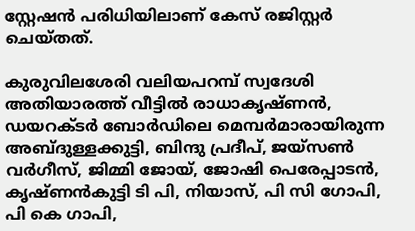സ്റ്റേഷന്‍ പരിധിയിലാണ് കേസ് രജിസ്റ്റര്‍ ചെയ്തത്.

കുരുവിലശേരി വലിയപറമ്പ് സ്വദേശി അതിയാരത്ത് വീട്ടില്‍ രാധാകൃഷ്ണന്‍, ഡയറക്ടര്‍ ബോര്‍ഡിലെ മെമ്പര്‍മാരായിരുന്ന അബ്ദുള്ളക്കുട്ടി, ബിന്ദു പ്രദീപ്, ജയ്സണ്‍ വര്‍ഗീസ്, ജിമ്മി ജോയ്, ജോഷി പെരേപ്പാടന്‍, കൃഷ്ണന്‍കുട്ടി ടി പി, നിയാസ്, പി സി ഗോപി, പി കെ ഗാപി,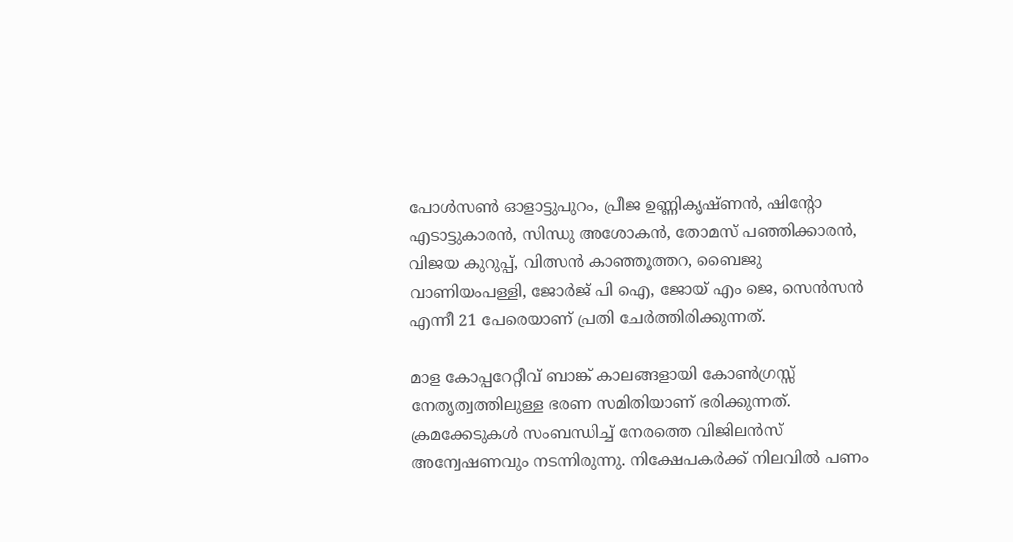പോള്‍സണ്‍ ഓളാട്ടുപുറം, പ്രീജ ഉണ്ണികൃഷ്ണന്‍, ഷിന്റോ എടാട്ടുകാരന്‍, സിന്ധു അശോകന്‍, തോമസ് പഞ്ഞിക്കാരന്‍, വിജയ കുറുപ്പ്, വിത്സന്‍ കാഞ്ഞൂത്തറ, ബൈജു വാണിയംപള്ളി, ജോര്‍ജ് പി ഐ, ജോയ് എം ജെ, സെന്‍സന്‍ എന്നീ 21 പേരെയാണ് പ്രതി ചേര്‍ത്തിരിക്കുന്നത്.

മാള കോപ്പറേറ്റീവ് ബാങ്ക് കാലങ്ങളായി കോണ്‍ഗ്രസ്സ് നേതൃത്വത്തിലുള്ള ഭരണ സമിതിയാണ് ഭരിക്കുന്നത്. ക്രമക്കേടുകള്‍ സംബന്ധിച്ച് നേരത്തെ വിജിലന്‍സ് അന്വേഷണവും നടന്നിരുന്നു. നിക്ഷേപകര്‍ക്ക് നിലവില്‍ പണം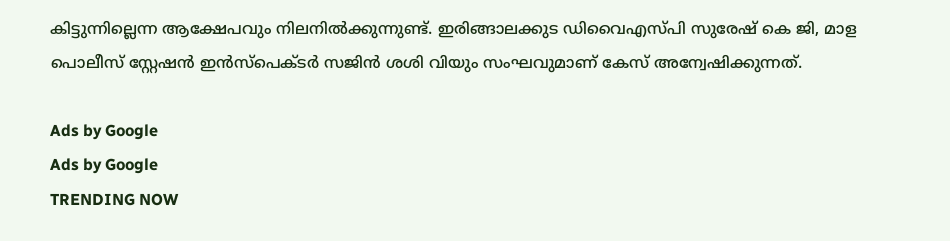കിട്ടുന്നില്ലെന്ന ആക്ഷേപവും നിലനില്‍ക്കുന്നുണ്ട്. ഇരിങ്ങാലക്കുട ഡിവൈഎസ്പി സുരേഷ് കെ ജി, മാള പൊലീസ് സ്റ്റേഷന്‍ ഇന്‍സ്പെക്ടര്‍ സജിന്‍ ശശി വിയും സംഘവുമാണ് കേസ് അന്വേഷിക്കുന്നത്.

Ads by Google
Ads by Google
TRENDING NOW